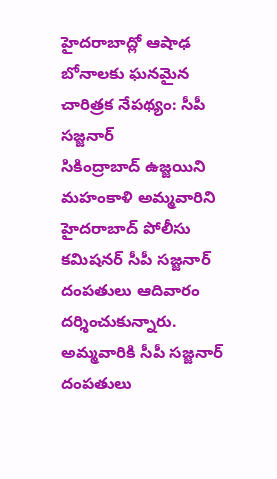హైదరాబాద్లో ఆషాఢ బోనాలకు ఘనమైన చారిత్రక నేపథ్యం: సీపీ సజ్జనార్
సికింద్రాబాద్ ఉజ్జయిని మహంకాళి అమ్మవారిని హైదరాబాద్ పోలీసు కమిషనర్ సీపీ సజ్జనార్ దంపతులు ఆదివారం దర్శించుకున్నారు. అమ్మవారికి సీపీ సజ్జనార్ దంపతులు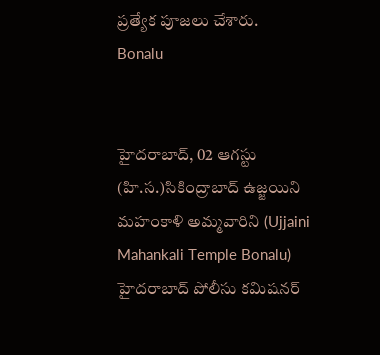ప్రత్యేక పూజలు చేశారు.
Bonalu


హైదరాబాద్, 02 ఆగస్టు (హి.స.)సికింద్రాబాద్ ఉజ్జయిని మహంకాళి అమ్మవారిని (Ujjaini Mahankali Temple Bonalu) హైదరాబాద్ పోలీసు కమిషనర్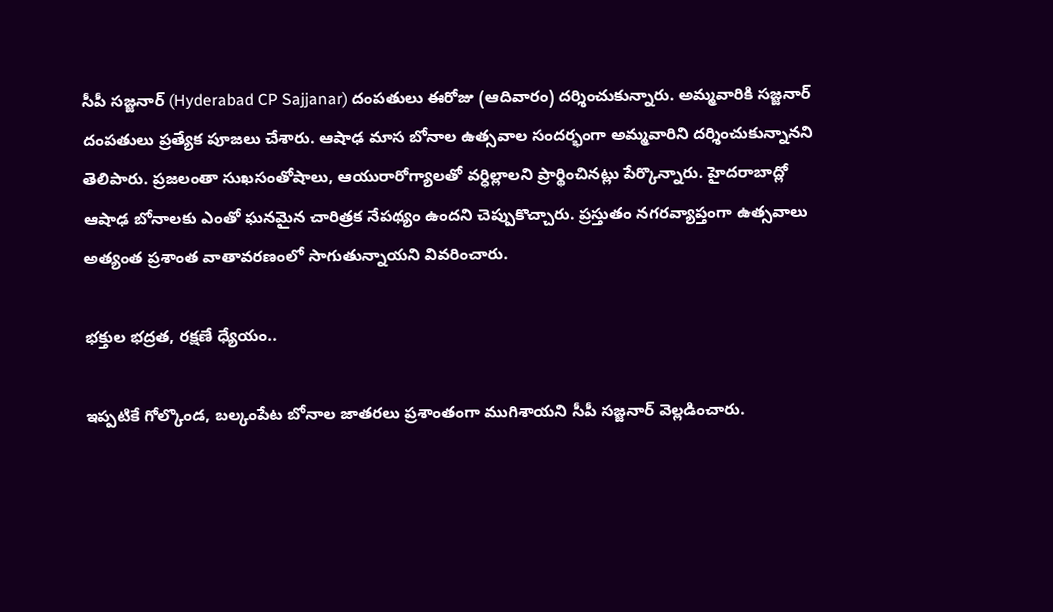సీపీ సజ్జనార్ (Hyderabad CP Sajjanar) దంపతులు ఈరోజు (ఆదివారం) దర్శించుకున్నారు. అమ్మవారికి సజ్జనార్ దంపతులు ప్రత్యేక పూజలు చేశారు. ఆషాఢ మాస బోనాల ఉత్సవాల సందర్భంగా అమ్మవారిని దర్శించుకున్నానని తెలిపారు. ప్రజలంతా సుఖసంతోషాలు, ఆయురారోగ్యాలతో వర్ధిల్లాలని ప్రార్థించినట్లు పేర్కొన్నారు. హైదరాబాద్లో ఆషాఢ బోనాలకు ఎంతో ఘనమైన చారిత్రక నేపథ్యం ఉందని చెప్పుకొచ్చారు. ప్రస్తుతం నగరవ్యాప్తంగా ఉత్సవాలు అత్యంత ప్రశాంత వాతావరణంలో సాగుతున్నాయని వివరించారు.

భక్తుల భద్రత, రక్షణే ధ్యేయం..

ఇప్పటికే గోల్కొండ, బల్కంపేట బోనాల జాతరలు ప్రశాంతంగా ముగిశాయని సీపీ సజ్జనార్ వెల్లడించారు.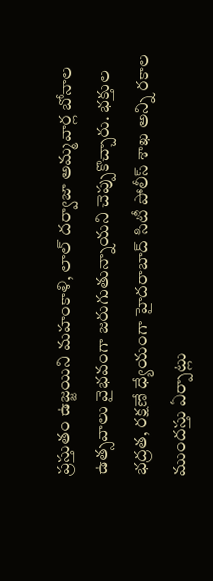ప్రస్తుతం ఉజ్జయిని మహంకాళి, లాల్ దర్వాజా అమ్మవార్ల బోనాల ఉత్సవాలు వైభవంగా జరుగుతున్నాయని చెప్పుకొచ్చారు. భక్తుల భద్రత, రక్షణే ధ్యేయంగా హైదరాబాద్ సిటీ పోలీస్ శాఖ అన్ని రకాల ముందస్తు ఏర్పాట్లు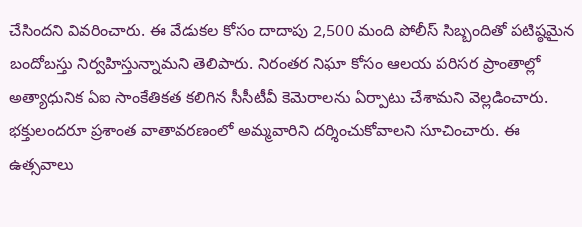చేసిందని వివరించారు. ఈ వేడుకల కోసం దాదాపు 2,500 మంది పోలీస్ సిబ్బందితో పటిష్ఠమైన బందోబస్తు నిర్వహిస్తున్నామని తెలిపారు. నిరంతర నిఘా కోసం ఆలయ పరిసర ప్రాంతాల్లో అత్యాధునిక ఏఐ సాంకేతికత కలిగిన సీసీటీవీ కెమెరాలను ఏర్పాటు చేశామని వెల్లడించారు. భక్తులందరూ ప్రశాంత వాతావరణంలో అమ్మవారిని దర్శించుకోవాలని సూచించారు. ఈ ఉత్సవాలు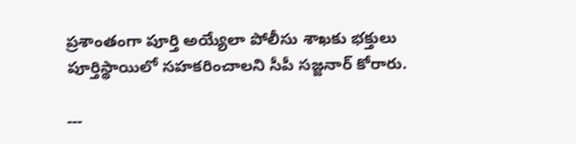ప్రశాంతంగా పూర్తి అయ్యేలా పోలీసు శాఖకు భక్తులు పూర్తిస్థాయిలో సహకరించాలని సీపీ సజ్జనార్ కోరారు.

---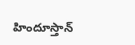హిందూస్తాన్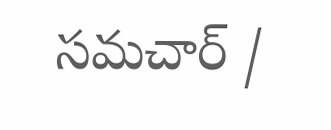సమచార్ /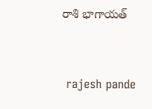రాశి భాగాయత్


 rajesh pande